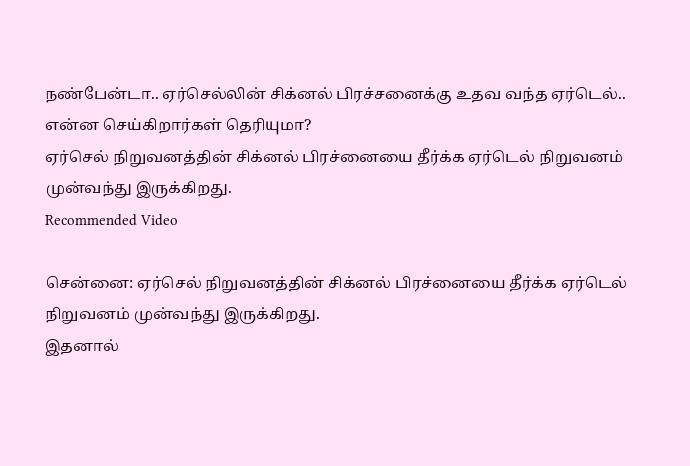நண்பேன்டா.. ஏர்செல்லின் சிக்னல் பிரச்சனைக்கு உதவ வந்த ஏர்டெல்.. என்ன செய்கிறார்கள் தெரியுமா?
ஏர்செல் நிறுவனத்தின் சிக்னல் பிரச்னையை தீர்க்க ஏர்டெல் நிறுவனம் முன்வந்து இருக்கிறது.
Recommended Video

சென்னை: ஏர்செல் நிறுவனத்தின் சிக்னல் பிரச்னையை தீர்க்க ஏர்டெல் நிறுவனம் முன்வந்து இருக்கிறது.
இதனால்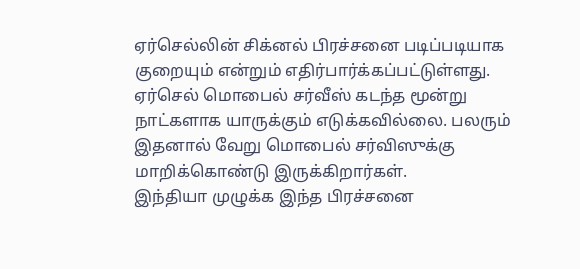ஏர்செல்லின் சிக்னல் பிரச்சனை படிப்படியாக குறையும் என்றும் எதிர்பார்க்கப்பட்டுள்ளது.
ஏர்செல் மொபைல் சர்வீஸ் கடந்த மூன்று நாட்களாக யாருக்கும் எடுக்கவில்லை. பலரும் இதனால் வேறு மொபைல் சர்விஸுக்கு மாறிக்கொண்டு இருக்கிறார்கள்.
இந்தியா முழுக்க இந்த பிரச்சனை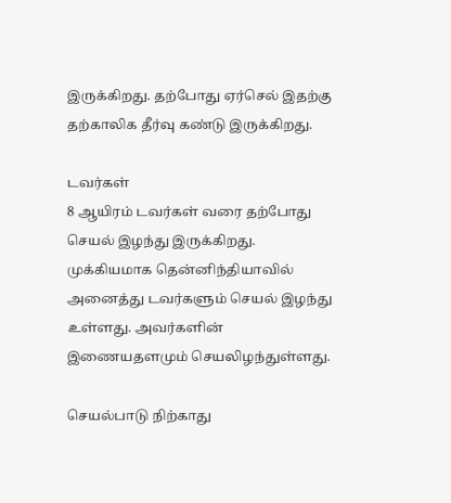இருக்கிறது. தற்போது ஏர்செல் இதற்கு தற்காலிக தீர்வு கண்டு இருக்கிறது.

டவர்கள்
8 ஆயிரம் டவர்கள் வரை தற்போது செயல் இழந்து இருக்கிறது. முக்கியமாக தென்னிந்தியாவில் அனைத்து டவர்களும் செயல் இழந்து உள்ளது. அவர்களின் இணையதளமும் செயலிழந்துள்ளது.

செயல்பாடு நிற்காது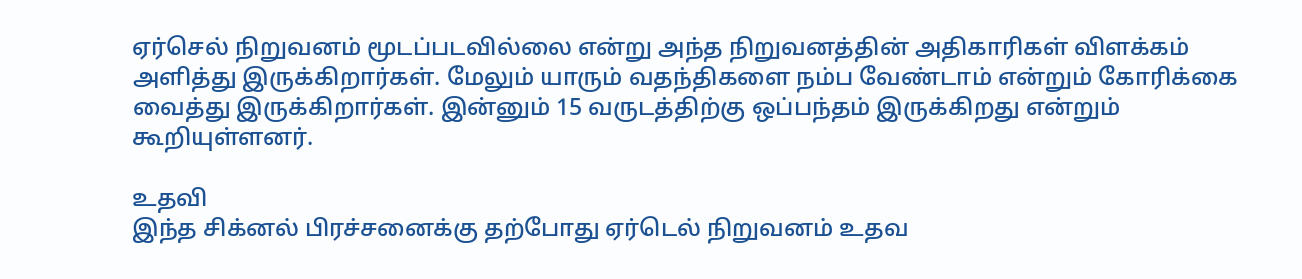ஏர்செல் நிறுவனம் மூடப்படவில்லை என்று அந்த நிறுவனத்தின் அதிகாரிகள் விளக்கம் அளித்து இருக்கிறார்கள். மேலும் யாரும் வதந்திகளை நம்ப வேண்டாம் என்றும் கோரிக்கை வைத்து இருக்கிறார்கள். இன்னும் 15 வருடத்திற்கு ஒப்பந்தம் இருக்கிறது என்றும் கூறியுள்ளனர்.

உதவி
இந்த சிக்னல் பிரச்சனைக்கு தற்போது ஏர்டெல் நிறுவனம் உதவ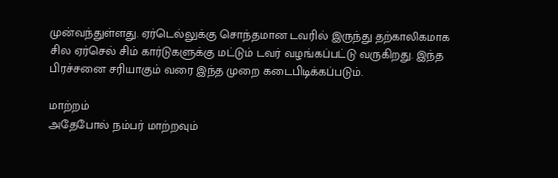முன்வந்துள்ளது. ஏர்டெல்லுக்கு சொந்தமான டவரில் இருந்து தற்காலிகமாக சில ஏர்செல் சிம் கார்டுகளுக்கு மட்டும் டவர் வழங்கப்பட்டு வருகிறது. இந்த பிரச்சனை சரியாகும் வரை இந்த முறை கடைபிடிக்கப்படும்.

மாற்றம்
அதேபோல் நம்பர் மாற்றவும்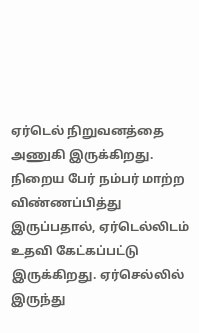ஏர்டெல் நிறுவனத்தை அணுகி இருக்கிறது. நிறைய பேர் நம்பர் மாற்ற விண்ணப்பித்து இருப்பதால், ஏர்டெல்லிடம் உதவி கேட்கப்பட்டு இருக்கிறது. ஏர்செல்லில் இருந்து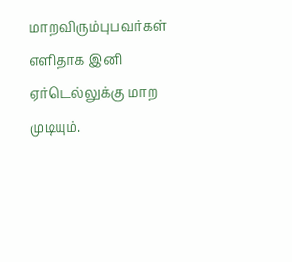மாறவிரும்புபவர்கள் எளிதாக இனி ஏர்டெல்லுக்கு மாற முடியும்.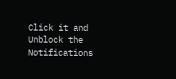Click it and Unblock the Notifications